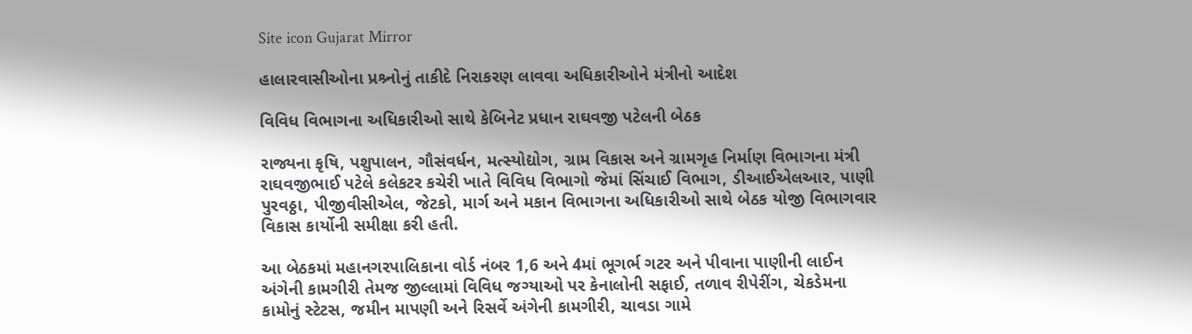Site icon Gujarat Mirror

હાલારવાસીઓના પ્રશ્ર્નોનું તાકીદે નિરાકરણ લાવવા અધિકારીઓને મંત્રીનો આદેશ

વિવિધ વિભાગના અધિકારીઓ સાથે કેબિનેટ પ્રધાન રાઘવજી પટેલની બેઠક

રાજ્યના કૃષિ, પશુપાલન, ગૌસંવર્ધન, મત્સ્યોદ્યોગ, ગ્રામ વિકાસ અને ગ્રામગૃહ નિર્માણ વિભાગના મંત્રી રાઘવજીભાઈ પટેલે કલેકટર કચેરી ખાતે વિવિધ વિભાગો જેમાં સિંચાઈ વિભાગ, ડીઆઈએલઆર, પાણી પુરવઠ્ઠા, પીજીવીસીએલ, જેટકો, માર્ગ અને મકાન વિભાગના અધિકારીઓ સાથે બેઠક યોજી વિભાગવાર વિકાસ કાર્યોની સમીક્ષા કરી હતી.

આ બેઠકમાં મહાનગરપાલિકાના વોર્ડ નંબર 1,6 અને 4માં ભૂગર્ભ ગટર અને પીવાના પાણીની લાઈન અંગેની કામગીરી તેમજ જીલ્લામાં વિવિધ જગ્યાઓ પર કેનાલોની સફાઈ, તળાવ રીપેરીંગ, ચેકડેમના કામોનું સ્ટેટસ, જમીન માપણી અને રિસર્વે અંગેની કામગીરી, ચાવડા ગામે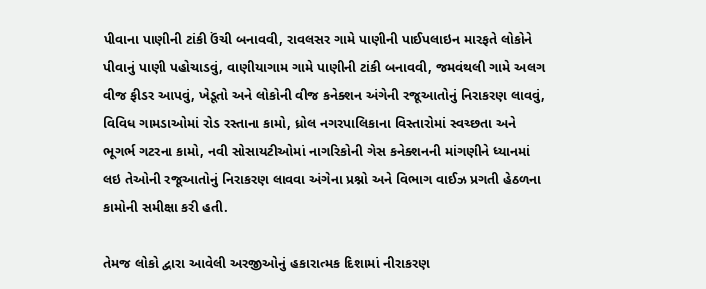પીવાના પાણીની ટાંકી ઉંચી બનાવવી, રાવલસર ગામે પાણીની પાઈપલાઇન મારફતે લોકોને પીવાનું પાણી પહોચાડવું, વાણીયાગામ ગામે પાણીની ટાંકી બનાવવી, જમવંથલી ગામે અલગ વીજ ફીડર આપવું, ખેડૂતો અને લોકોની વીજ કનેક્શન અંગેની રજૂઆતોનું નિરાકરણ લાવવું, વિવિધ ગામડાઓમાં રોડ રસ્તાના કામો, ધ્રોલ નગરપાલિકાના વિસ્તારોમાં સ્વચ્છતા અને ભૂગર્ભ ગટરના કામો, નવી સોસાયટીઓમાં નાગરિકોની ગેસ કનેક્શનની માંગણીને ધ્યાનમાં લઇ તેઓની રજૂઆતોનું નિરાકરણ લાવવા અંગેના પ્રશ્નો અને વિભાગ વાઈઝ પ્રગતી હેઠળના કામોની સમીક્ષા કરી હતી.

તેમજ લોકો દ્વારા આવેલી અરજીઓનું હકારાત્મક દિશામાં નીરાકરણ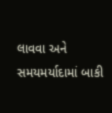લાવવા અને સમયમર્યાદામાં બાકી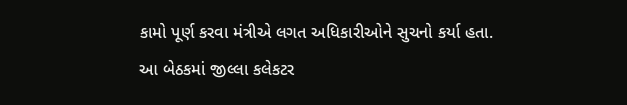કામો પૂર્ણ કરવા મંત્રીએ લગત અધિકારીઓને સુચનો કર્યા હતા.
આ બેઠકમાં જીલ્લા કલેકટર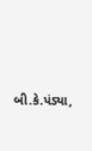બી.કે.પંડ્યા,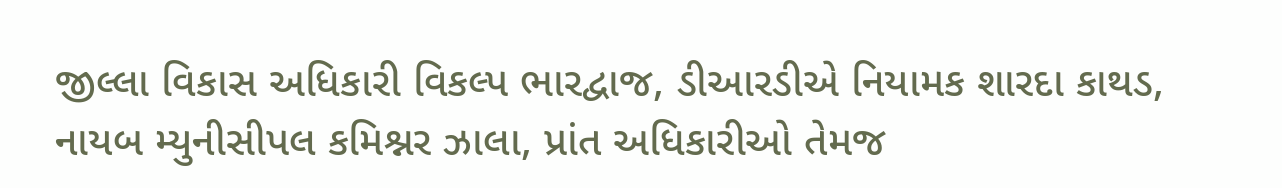જીલ્લા વિકાસ અધિકારી વિકલ્પ ભારદ્વાજ, ડીઆરડીએ નિયામક શારદા કાથડ, નાયબ મ્યુનીસીપલ કમિશ્નર ઝાલા, પ્રાંત અધિકારીઓ તેમજ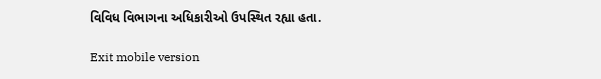વિવિધ વિભાગના અધિકારીઓ ઉપસ્થિત રહ્યા હતા.

Exit mobile version